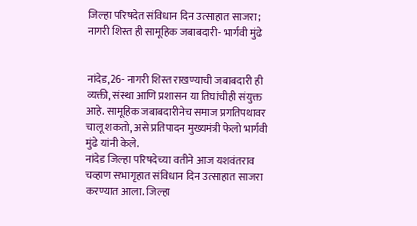जिल्हा परिषदेत संविधान दिन उत्साहात साजरा; नागरी शिस्त ही सामूहिक जबाबदारी- भार्गवी मुंढे


नांदेड,26- नागरी शिस्त राखण्याची जबाबदारी ही व्यक्ती, संस्था आणि प्रशासन या तिघांचीही संयुक्त आहे. सामूहिक जबाबदारीनेच समाज प्रगतिपथावर चालू शकतो, असे प्रतिपादन मुख्यमंत्री फेलो भार्गवी मुंढे यांनी केले.
नांदेड जिल्हा परिषदेच्या वतीने आज यशवंतराव चव्हाण सभागृहात संविधान दिन उत्साहात साजरा करण्यात आला. जिल्हा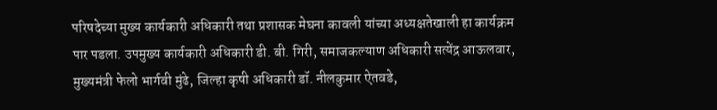परिषदेच्या मुख्य कार्यकारी अधिकारी तथा प्रशासक मेघना कावली यांच्या अध्यक्षतेखाली हा कार्यक्रम पार पडला. उपमुख्य कार्यकारी अधिकारी डी. बी. गिरी, समाजकल्याण अधिकारी सत्येंद्र आऊलवार, मुख्यमंत्री फेलो भार्गवी मुंढे, जिल्हा कृषी अधिकारी डॉ. नीलकुमार ऐतवडे,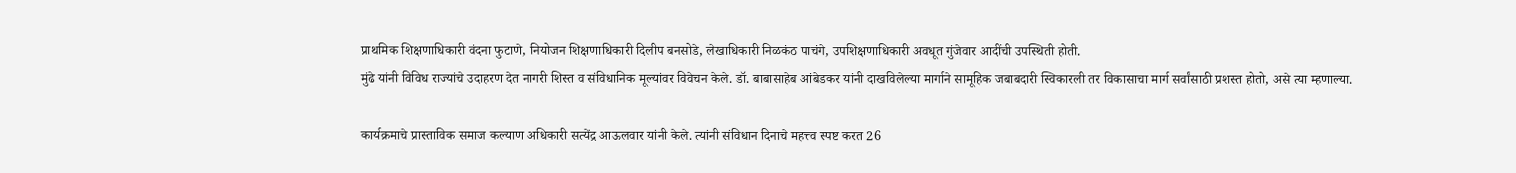प्राथमिक शिक्षणाधिकारी वंदना फुटाणे, नियोजन शिक्षणाधिकारी दिलीप बनसोडे, लेखाधिकारी निळकंठ पाचंगे, उपशिक्षणाधिकारी अवधूत गुंजेवार आदींची उपस्थिती होती.
मुंढे यांनी विविध राज्यांचे उदाहरण देत नागरी शिस्त व संविधानिक मूल्यांवर विवेचन केले. डॉ. बाबासाहेब आंबेडकर यांनी दाखविलेल्या मार्गाने सामूहिक जबाबदारी स्विकारली तर विकासाचा मार्ग सर्वांसाठी प्रशस्त होतो, असे त्या म्हणाल्या.

कार्यक्रमाचे प्रास्ताविक समाज कल्याण अधिकारी सत्येंद्र आऊलवार यांनी केले. त्यांनी संविधान दिनाचे महत्त्व स्पष्ट करत 26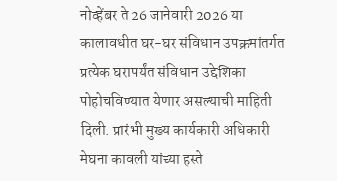नोव्हेंबर ते 26 जानेवारी 2026 या कालावधीत घर-घर संविधान उपक्रमांतर्गत प्रत्येक घरापर्यंत संविधान उद्देशिका पोहोचविण्यात येणार असल्याची माहिती दिली. प्रारंभी मुख्य कार्यकारी अधिकारी मेघना कावली यांच्या हस्ते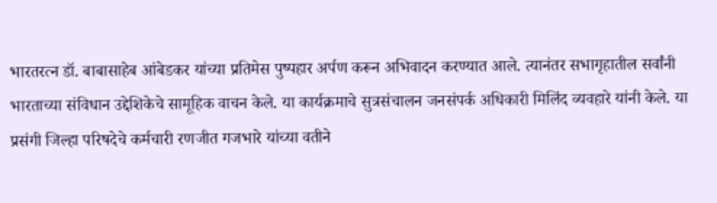भारतरत्न डॉ. बाबासाहेब आंबेडकर यांच्या प्रतिमेस पुष्पहार अर्पण करून अभिवादन करण्यात आले. त्यानंतर सभागृहातील सर्वांनी भारताच्या संविधान उद्देशिकेचे सामूहिक वाचन केले. या कार्यक्रमाचे सुत्रसंचालन जनसंपर्क अधिकारी मिलिंद व्यवहारे यांनी केले. या प्रसंगी जिल्हा परिषदेचे कर्मचारी रणजीत गजभारे यांच्या वतीने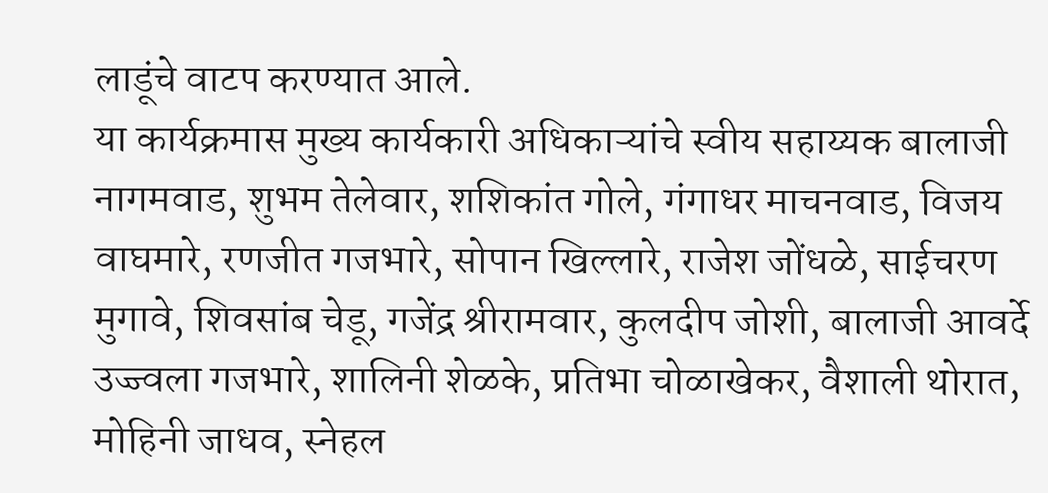लाडूंचे वाटप करण्यात आले.
या कार्यक्रमास मुख्य कार्यकारी अधिकाऱ्यांचे स्वीय सहाय्यक बालाजी नागमवाड, शुभम तेलेवार, शशिकांत गोले, गंगाधर माचनवाड, विजय वाघमारे, रणजीत गजभारे, सोपान खिल्लारे, राजेश जोंधळे, साईचरण मुगावे, शिवसांब चेडू, गजेंद्र श्रीरामवार, कुलदीप जोशी, बालाजी आवर्दे उज्ज्वला गजभारे, शालिनी शेळके, प्रतिभा चोळाखेकर, वैशाली थोरात, मोहिनी जाधव, स्नेहल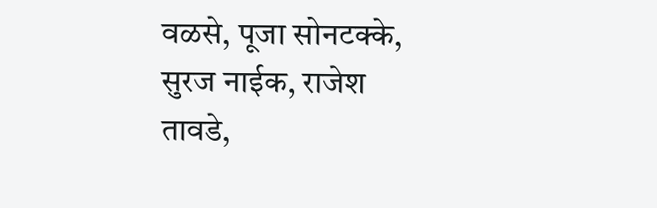वळसे, पूजा सोनटक्के, सुरज नाईक, राजेश तावडे,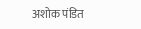अशोक पंडित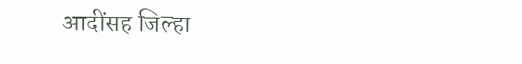आदींसह जिल्हा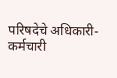परिषदेचे अधिकारी-कर्मचारी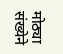मोठ्या संख्येने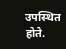उपस्थित होते.